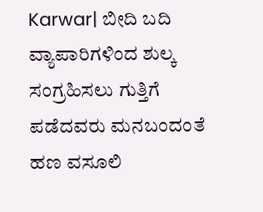Karwar| ಬೀದಿ ಬದಿ ವ್ಯಾಪಾರಿಗಳಿಂದ ಶುಲ್ಕ ಸಂಗ್ರಹಿಸಲು ಗುತ್ತಿಗೆ ಪಡೆದವರು ಮನಬಂದಂತೆ ಹಣ ವಸೂಲಿ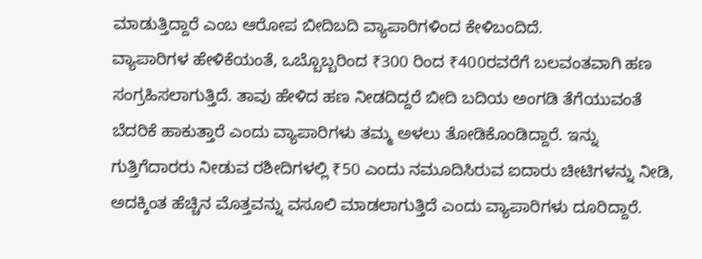ಮಾಡುತ್ತಿದ್ದಾರೆ ಎಂಬ ಆರೋಪ ಬೀದಿಬದಿ ವ್ಯಾಪಾರಿಗಳಿಂದ ಕೇಳಿಬಂದಿದೆ.
ವ್ಯಾಪಾರಿಗಳ ಹೇಳಿಕೆಯಂತೆ, ಒಬ್ಬೊಬ್ಬರಿಂದ ₹300 ರಿಂದ ₹400ರವರೆಗೆ ಬಲವಂತವಾಗಿ ಹಣ ಸಂಗ್ರಹಿಸಲಾಗುತ್ತಿದೆ. ತಾವು ಹೇಳಿದ ಹಣ ನೀಡದಿದ್ದರೆ ಬೀದಿ ಬದಿಯ ಅಂಗಡಿ ತೆಗೆಯುವಂತೆ ಬೆದರಿಕೆ ಹಾಕುತ್ತಾರೆ ಎಂದು ವ್ಯಾಪಾರಿಗಳು ತಮ್ಮ ಅಳಲು ತೋಡಿಕೊಂಡಿದ್ದಾರೆ. ಇನ್ನು ಗುತ್ತಿಗೆದಾರರು ನೀಡುವ ರಶೀದಿಗಳಲ್ಲಿ ₹50 ಎಂದು ನಮೂದಿಸಿರುವ ಐದಾರು ಚೀಟಿಗಳನ್ನು ನೀಡಿ, ಅದಕ್ಕಿಂತ ಹೆಚ್ಚಿನ ಮೊತ್ತವನ್ನು ವಸೂಲಿ ಮಾಡಲಾಗುತ್ತಿದೆ ಎಂದು ವ್ಯಾಪಾರಿಗಳು ದೂರಿದ್ದಾರೆ.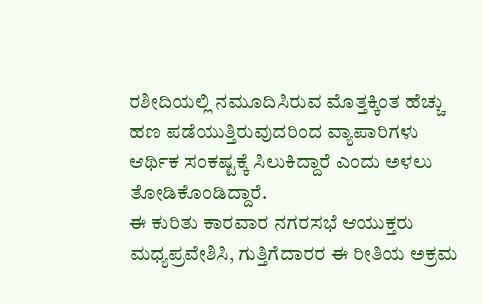ರಶೀದಿಯಲ್ಲಿ ನಮೂದಿಸಿರುವ ಮೊತ್ತಕ್ಕಿಂತ ಹೆಚ್ಚು ಹಣ ಪಡೆಯುತ್ತಿರುವುದರಿಂದ ವ್ಯಾಪಾರಿಗಳು ಆರ್ಥಿಕ ಸಂಕಷ್ಟಕ್ಕೆ ಸಿಲುಕಿದ್ದಾರೆ ಎಂದು ಅಳಲು ತೋಡಿಕೊಂಡಿದ್ದಾರೆ.
ಈ ಕುರಿತು ಕಾರವಾರ ನಗರಸಭೆ ಆಯುಕ್ತರು ಮಧ್ಯಪ್ರವೇಶಿಸಿ, ಗುತ್ತಿಗೆದಾರರ ಈ ರೀತಿಯ ಅಕ್ರಮ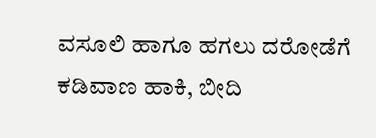ವಸೂಲಿ ಹಾಗೂ ಹಗಲು ದರೋಡೆಗೆ ಕಡಿವಾಣ ಹಾಕಿ, ಬೀದಿ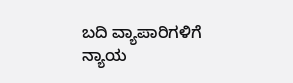ಬದಿ ವ್ಯಾಪಾರಿಗಳಿಗೆ ನ್ಯಾಯ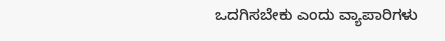ಒದಗಿಸಬೇಕು ಎಂದು ವ್ಯಾಪಾರಿಗಳು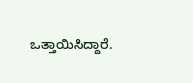ಒತ್ತಾಯಿಸಿದ್ದಾರೆ.